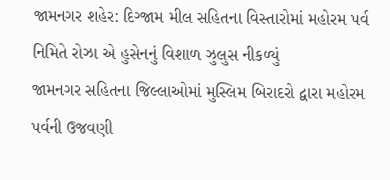જામનગર શહેર: દિગ્જામ મીલ સહિતના વિસ્તારોમાં મહોરમ પર્વ નિમિતે રોઝા એ હુસેનનું વિશાળ ઝુલુસ નીકળ્યું
જામનગર સહિતના જિલ્લાઓમાં મુસ્લિમ બિરાદરો દ્વારા મહોરમ પર્વની ઉજવણી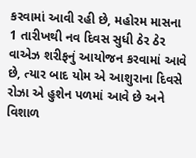કરવામાં આવી રહી છે, મહોરમ માસના 1 તારીખથી નવ દિવસ સુધી ઠેર ઠેર વાએઝ શરીફનું આયોજન કરવામાં આવે છે, ત્યાર બાદ યોમ એ આશુરાના દિવસે રોઝા એ હુશેન પળમાં આવે છે અને વિશાળ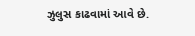ઝુલુસ કાઢવામાં આવે છે.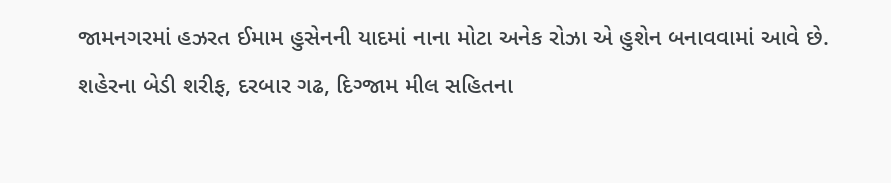જામનગરમાં હઝરત ઈમામ હુસેનની યાદમાં નાના મોટા અનેક રોઝા એ હુશેન બનાવવામાં આવે છે. શહેરના બેડી શરીફ, દરબાર ગઢ, દિગ્જામ મીલ સહિતના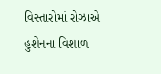વિસ્તારોમાં રોઝાએ હુશેનના વિશાળ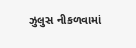ઝુલુસ નીકળવામાં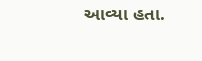આવ્યા હતા.